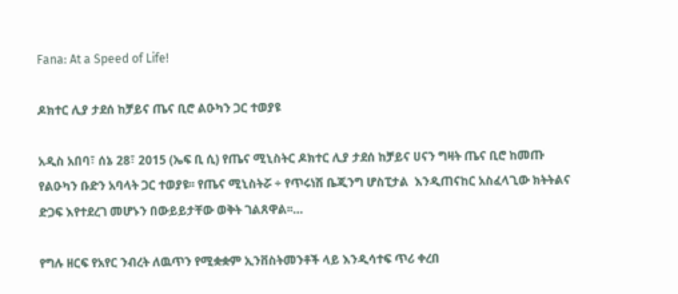Fana: At a Speed of Life!

ዶክተር ሊያ ታደሰ ከቻይና ጤና ቢሮ ልዑካን ጋር ተወያዩ

አዲስ አበባ፣ ሰኔ 28፣ 2015 (ኤፍ ቢ ሲ) የጤና ሚኒስትር ዶክተር ሊያ ታደሰ ከቻይና ሀናን ግዛት ጤና ቢሮ ከመጡ የልዑካን ቡድን አባላት ጋር ተወያዩ፡፡ የጤና ሚኒስትሯ ÷ የጥሩነሽ ቤጂንግ ሆስፒታል  እንዲጠናከር አስፈላጊው ክትትልና ድጋፍ እየተደረገ መሆኑን በውይይታቸው ወቅት ገልጸዋል፡፡…

የግሉ ዘርፍ የአየር ንብረት ለዉጥን የሚቋቋም ኢንቨስትመንቶች ላይ እንዲሳተፍ ጥሪ ቀረበ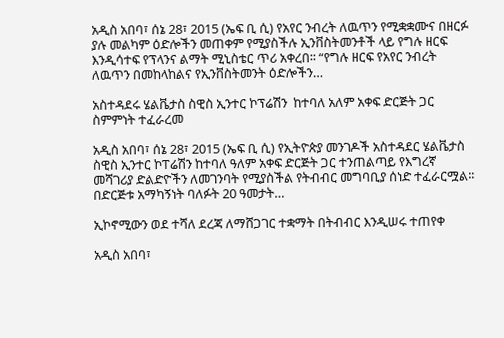አዲስ አበባ፣ ሰኔ 28፣ 2015 (ኤፍ ቢ ሲ) የአየር ንብረት ለዉጥን የሚቋቋሙና በዘርፉ ያሉ መልካም ዕድሎችን መጠቀም የሚያስችሉ ኢንቨስትመንቶች ላይ የግሉ ዘርፍ እንዲሳተፍ የፕላንና ልማት ሚኒስቴር ጥሪ አቀረበ፡፡ “የግሉ ዘርፍ የአየር ንብረት ለዉጥን በመከላከልና የኢንቨስትመንት ዕድሎችን…

አስተዳደሩ ሄልቬታስ ስዊስ ኢንተር ኮፕሬሽን  ከተባለ አለም አቀፍ ድርጅት ጋር ስምምነት ተፈራረመ

አዲስ አበባ፣ ሰኔ 28፣ 2015 (ኤፍ ቢ ሲ) የኢትዮጵያ መንገዶች አስተዳደር ሄልቬታስ ስዊስ ኢንተር ኮፐሬሽን ከተባለ ዓለም አቀፍ ድርጅት ጋር ተንጠልጣይ የእግረኛ መሻገሪያ ድልድዮችን ለመገንባት የሚያስችል የትብብር መግባቢያ ሰነድ ተፈራርሟል፡፡ በድርጅቱ አማካኝነት ባለፉት 20 ዓመታት…

ኢኮኖሚውን ወደ ተሻለ ደረጃ ለማሸጋገር ተቋማት በትብብር እንዲሠሩ ተጠየቀ

አዲስ አበባ፣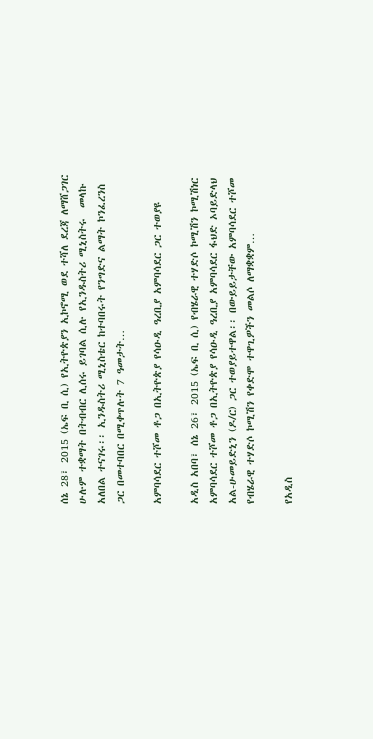ሰኔ 28፣ 2015 (ኤፍ ቢ ሲ) የኢትዮጵያን ኢኮኖሚ ወደ ተሻለ ደረጃ ለማሸጋገር ሁሉም ተቋማት በትብብር ሊሰሩ ይገባል ሲሉ የኢንዱስትሪ ሚኒስትሩ  መላኩ አለበል ተናገሩ፡፡ ኢንዱስትሪ ሚኒስቴር ከተባበሩት የንግድና ልማት ኮንፈረንስ ጋር በመተባበር በሚቀጥሉት 7 ዓመታት…

አምባሳደር ተሾመ ቶጋ በኢትዮጵያ የሳዑዲ ዓረቢያ አምባሳደር ጋር ተወያዩ

አዲስ አበባ፣ ሰኔ 26፣ 2015 (ኤፍ ቢ ሲ) የብሄራዊ ተሃድሶ ኮሚሽን ኮሚሽነር አምባሳደር ተሾመ ቶጋ በኢትዮጵያ የሳዑዲ ዓረቢያ አምባሳደር ፋህድ ኦባይድላህ አል-ሁመይድኒን (ዶ/ር) ጋር ተወያይተዋል፡፡ በውይይታቸው አምባሳደር ተሾመ የብሄራዊ ተሃድሶ ኮሚሽን የቀድሞ ተዋጊዎችን መልሶ ለማቋቋም…

የአዲስ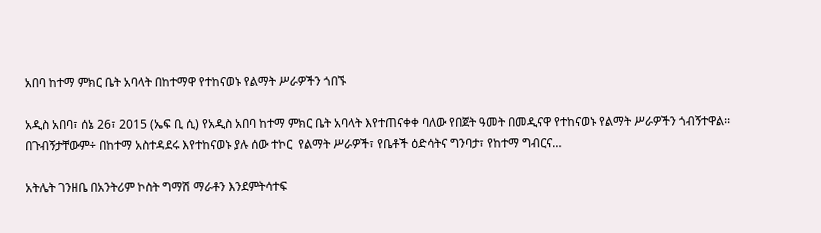አበባ ከተማ ምክር ቤት አባላት በከተማዋ የተከናወኑ የልማት ሥራዎችን ጎበኙ

አዲስ አበባ፣ ሰኔ 26፣ 2015 (ኤፍ ቢ ሲ) የአዲስ አበባ ከተማ ምክር ቤት አባላት እየተጠናቀቀ ባለው የበጀት ዓመት በመዲናዋ የተከናወኑ የልማት ሥራዎችን ጎብኝተዋል፡፡ በጉብኝታቸውም÷ በከተማ አስተዳደሩ እየተከናወኑ ያሉ ሰው ተኮር  የልማት ሥራዎች፣ የቤቶች ዕድሳትና ግንባታ፣ የከተማ ግብርና…

አትሌት ገንዘቤ በአንትሪም ኮስት ግማሽ ማራቶን እንደምትሳተፍ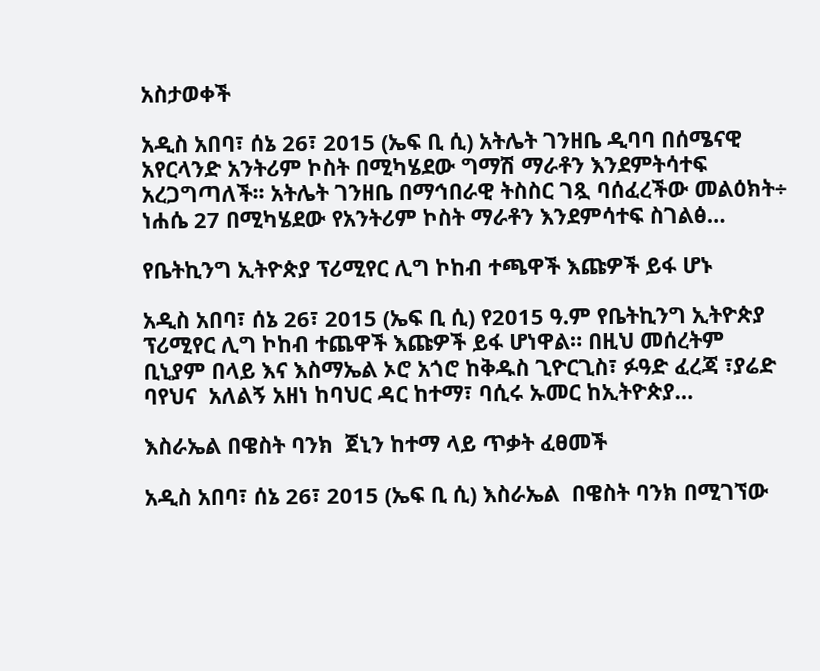አስታወቀች

አዲስ አበባ፣ ሰኔ 26፣ 2015 (ኤፍ ቢ ሲ) አትሌት ገንዘቤ ዲባባ በሰሜናዊ አየርላንድ አንትሪም ኮስት በሚካሄደው ግማሽ ማራቶን እንደምትሳተፍ አረጋግጣለች፡፡ አትሌት ገንዘቤ በማኅበራዊ ትስስር ገጿ ባሰፈረችው መልዕክት÷ ነሐሴ 27 በሚካሄደው የአንትሪም ኮስት ማራቶን እንደምሳተፍ ስገልፅ…

የቤትኪንግ ኢትዮጵያ ፕሪሚየር ሊግ ኮከብ ተጫዋች እጩዎች ይፋ ሆኑ

አዲስ አበባ፣ ሰኔ 26፣ 2015 (ኤፍ ቢ ሲ) የ2015 ዓ.ም የቤትኪንግ ኢትዮጵያ ፕሪሚየር ሊግ ኮከብ ተጨዋች እጩዎች ይፋ ሆነዋል። በዚህ መሰረትም ቢኒያም በላይ እና እስማኤል ኦሮ አጎሮ ከቅዱስ ጊዮርጊስ፣ ፉዓድ ፈረጃ ፣ያሬድ ባየህና  አለልኝ አዘነ ከባህር ዳር ከተማ፣ ባሲሩ ኡመር ከኢትዮጵያ…

እስራኤል በዌስት ባንክ  ጀኒን ከተማ ላይ ጥቃት ፈፀመች

አዲስ አበባ፣ ሰኔ 26፣ 2015 (ኤፍ ቢ ሲ) እስራኤል  በዌስት ባንክ በሚገኘው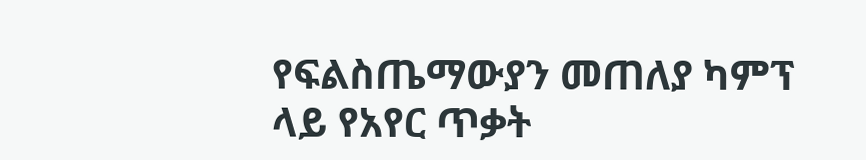የፍልስጤማውያን መጠለያ ካምፕ ላይ የአየር ጥቃት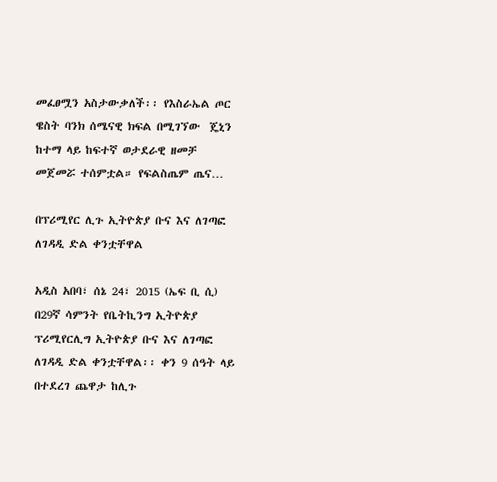መፈፀሟን አስታውቃለች፡፡ የእስራኤል ጦር ዌስት ባንክ ሰሜናዊ ክፍል በሚገኘው  ጄኒን ከተማ ላይ ከፍተኛ ወታደራዊ ዘመቻ መጀመሯ ተሰምቷል። የፍልስጤም ጤና…

በፕሪሚየር ሊጉ ኢትዮጵያ ቡና እና ለገጣፎ ለገዳዲ ድል ቀንቷቸዋል

አዲስ አበባ፣ ሰኔ 24፣ 2015 (ኤፍ ቢ ሲ) በ29ኛ ሳምንት የቤትኪንግ ኢትዮጵያ ፕሪሚየርሊግ ኢትዮጵያ ቡና እና ለገጣፎ ለገዳዲ ድል ቀንቷቸዋል፡፡ ቀን 9 ሰዓት ላይ በተደረገ ጨዋታ ከሊጉ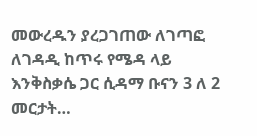መውረዱን ያረጋገጠው ለገጣፎ ለገዳዲ ከጥሩ የሜዳ ላይ እንቅስቃሴ ጋር ሲዳማ ቡናን 3 ለ 2 መርታት…